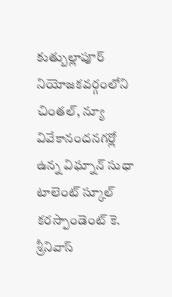కుత్బుల్లాపూర్ నియోజకవర్గంలోని చింతల్, న్యూ వివేకానందనగర్లో ఉన్న విఘ్నాన్ సుధా టాలెంట్ స్కూల్ కరస్పాండెంట్ కె. శ్రీనివాస్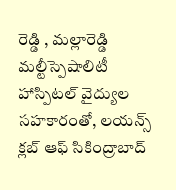రెడ్డి , మల్లారెడ్డి మల్టీస్పెషాలిటీ హాస్పిటల్ వైద్యుల సహకారంతో, లయన్స్ క్లబ్ ఆఫ్ సికింద్రాబాద్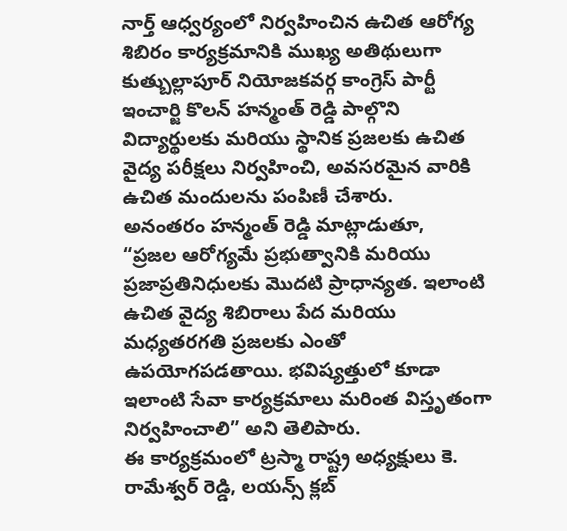నార్త్ ఆధ్వర్యంలో నిర్వహించిన ఉచిత ఆరోగ్య శిబిరం కార్యక్రమానికి ముఖ్య అతిథులుగా కుత్బుల్లాపూర్ నియోజకవర్గ కాంగ్రెస్ పార్టీ ఇంచార్జి కొలన్ హన్మంత్ రెడ్డి పాల్గొని విద్యార్థులకు మరియు స్థానిక ప్రజలకు ఉచిత వైద్య పరీక్షలు నిర్వహించి, అవసరమైన వారికి ఉచిత మందులను పంపిణీ చేశారు.
అనంతరం హన్మంత్ రెడ్డి మాట్లాడుతూ,
“ప్రజల ఆరోగ్యమే ప్రభుత్వానికి మరియు ప్రజాప్రతినిధులకు మొదటి ప్రాధాన్యత. ఇలాంటి ఉచిత వైద్య శిబిరాలు పేద మరియు మధ్యతరగతి ప్రజలకు ఎంతో ఉపయోగపడతాయి. భవిష్యత్తులో కూడా ఇలాంటి సేవా కార్యక్రమాలు మరింత విస్తృతంగా నిర్వహించాలి” అని తెలిపారు.
ఈ కార్యక్రమంలో ట్రస్మా రాష్ట్ర అధ్యక్షులు కె. రామేశ్వర్ రెడ్డి, లయన్స్ క్లబ్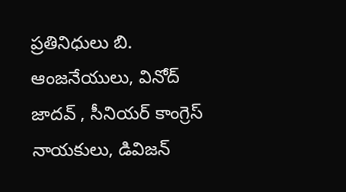ప్రతినిధులు బి. ఆంజనేయులు, వినోద్ జాదవ్ , సీనియర్ కాంగ్రెస్ నాయకులు, డివిజన్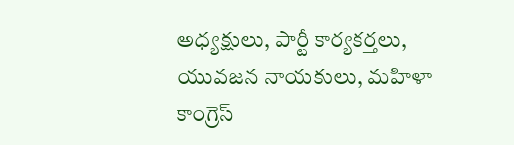అధ్యక్షులు, పార్టీ కార్యకర్తలు, యువజన నాయకులు, మహిళా కాంగ్రెస్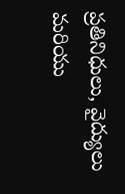ప్రతినిధులు, వైద్యులు మరియు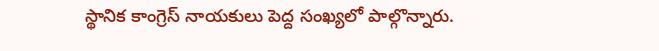స్థానిక కాంగ్రెస్ నాయకులు పెద్ద సంఖ్యలో పాల్గొన్నారు.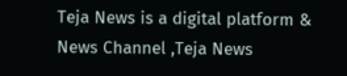Teja News is a digital platform & News Channel ,Teja News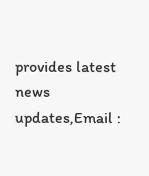provides latest news updates,Email :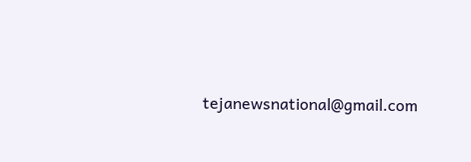tejanewsnational@gmail.com